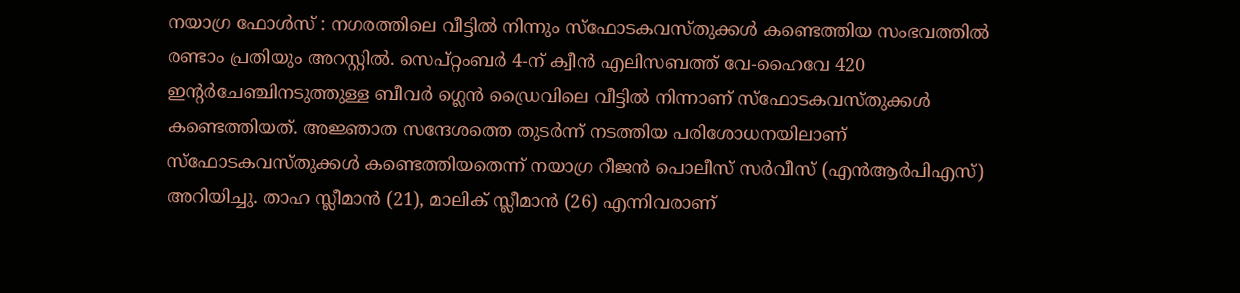നയാഗ്ര ഫോൾസ് : നഗരത്തിലെ വീട്ടിൽ നിന്നും സ്ഫോടകവസ്തുക്കൾ കണ്ടെത്തിയ സംഭവത്തിൽ രണ്ടാം പ്രതിയും അറസ്റ്റിൽ. സെപ്റ്റംബർ 4-ന് ക്വീൻ എലിസബത്ത് വേ-ഹൈവേ 420 ഇൻ്റർചേഞ്ചിനടുത്തുള്ള ബീവർ ഗ്ലെൻ ഡ്രൈവിലെ വീട്ടിൽ നിന്നാണ് സ്ഫോടകവസ്തുക്കൾ കണ്ടെത്തിയത്. അജ്ഞാത സന്ദേശത്തെ തുടർന്ന് നടത്തിയ പരിശോധനയിലാണ് സ്ഫോടകവസ്തുക്കൾ കണ്ടെത്തിയതെന്ന് നയാഗ്ര റീജൻ പൊലീസ് സർവീസ് (എൻആർപിഎസ്) അറിയിച്ചു. താഹ സ്ലീമാൻ (21), മാലിക് സ്ലീമാൻ (26) എന്നിവരാണ്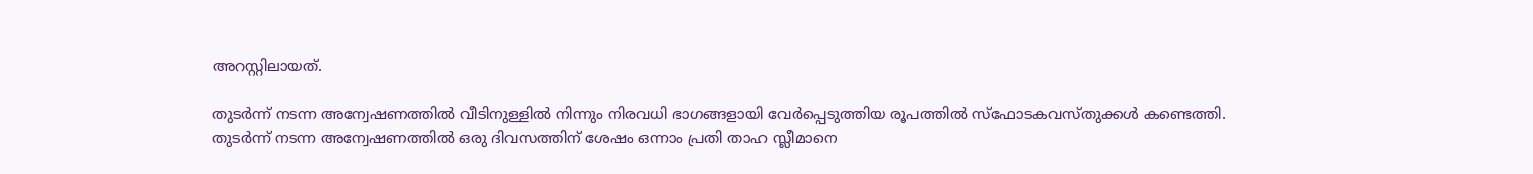അറസ്റ്റിലായത്.

തുടർന്ന് നടന്ന അന്വേഷണത്തിൽ വീടിനുള്ളിൽ നിന്നും നിരവധി ഭാഗങ്ങളായി വേർപ്പെടുത്തിയ രൂപത്തിൽ സ്ഫോടകവസ്തുക്കൾ കണ്ടെത്തി. തുടർന്ന് നടന്ന അന്വേഷണത്തിൽ ഒരു ദിവസത്തിന് ശേഷം ഒന്നാം പ്രതി താഹ സ്ലീമാനെ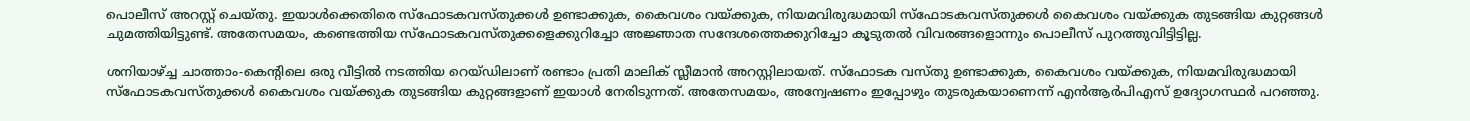പൊലീസ് അറസ്റ്റ് ചെയ്തു. ഇയാൾക്കെതിരെ സ്ഫോടകവസ്തുക്കൾ ഉണ്ടാക്കുക, കൈവശം വയ്ക്കുക, നിയമവിരുദ്ധമായി സ്ഫോടകവസ്തുക്കൾ കൈവശം വയ്ക്കുക തുടങ്ങിയ കുറ്റങ്ങൾ ചുമത്തിയിട്ടുണ്ട്. അതേസമയം, കണ്ടെത്തിയ സ്ഫോടകവസ്തുക്കളെക്കുറിച്ചോ അജ്ഞാത സന്ദേശത്തെക്കുറിച്ചോ കൂടുതൽ വിവരങ്ങളൊന്നും പൊലീസ് പുറത്തുവിട്ടിട്ടില്ല.

ശനിയാഴ്ച്ച ചാത്താം-കെൻ്റിലെ ഒരു വീട്ടിൽ നടത്തിയ റെയ്ഡിലാണ് രണ്ടാം പ്രതി മാലിക് സ്ലീമാൻ അറസ്റ്റിലായത്. സ്ഫോടക വസ്തു ഉണ്ടാക്കുക, കൈവശം വയ്ക്കുക, നിയമവിരുദ്ധമായി സ്ഫോടകവസ്തുക്കൾ കൈവശം വയ്ക്കുക തുടങ്ങിയ കുറ്റങ്ങളാണ് ഇയാൾ നേരിടുന്നത്. അതേസമയം, അന്വേഷണം ഇപ്പോഴും തുടരുകയാണെന്ന് എൻആർപിഎസ് ഉദ്യോഗസ്ഥർ പറഞ്ഞു.